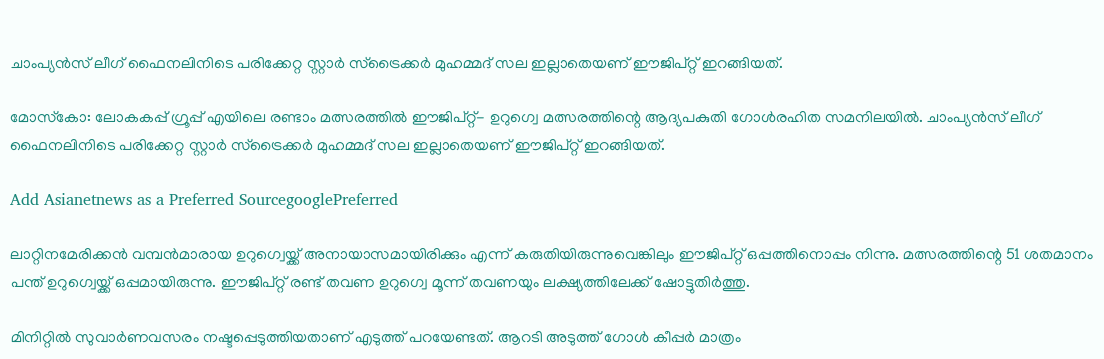ചാംപ്യന്‍സ് ലീഗ് ഫൈനലിനിടെ പരിക്കേറ്റ സ്റ്റാര്‍ സ്‌ട്രൈക്കര്‍ മുഹമ്മദ് സല ഇല്ലാതെയണ് ഈജിപ്റ്റ് ഇറങ്ങിയത്.

മോസ്‌കോ: ലോകകപ്പ് ഗ്രൂപ്പ് എയിലെ രണ്ടാം മത്സരത്തില്‍ ഈജിപ്റ്റ്- ഉറുഗ്വെ മത്സരത്തിന്റെ ആദ്യപകുതി ഗോള്‍രഹിത സമനിലയില്‍. ചാംപ്യന്‍സ് ലീഗ് ഫൈനലിനിടെ പരിക്കേറ്റ സ്റ്റാര്‍ സ്‌ട്രൈക്കര്‍ മുഹമ്മദ് സല ഇല്ലാതെയണ് ഈജിപ്റ്റ് ഇറങ്ങിയത്.

Add Asianetnews as a Preferred SourcegooglePreferred

ലാറ്റിനമേരിക്കന്‍ വമ്പന്‍മാരായ ഉറുഗ്വെയ്ക്ക് അനായാസമായിരിക്കും എന്ന് കരുതിയിരുന്നുവെങ്കിലും ഈജിപ്റ്റ് ഒപ്പത്തിനൊപ്പം നിന്നു. മത്സരത്തിന്റെ 51 ശതമാനം പന്ത് ഉറുഗ്വെയ്ക്ക് ഒപ്പമായിരുന്നു. ഈജിപ്റ്റ് രണ്ട് തവണ ഉറുഗ്വെ മൂന്ന് തവണയും ലക്ഷ്യത്തിലേക്ക് ഷോട്ടുതിര്‍ത്തു.

മിനിറ്റില്‍ സുവാര്‍ണവസരം നഷ്ടപ്പെടുത്തിയതാണ് എടുത്ത് പറയേണ്ടത്. ആറടി അടുത്ത് ഗോള്‍ കീപ്പര്‍ മാത്രം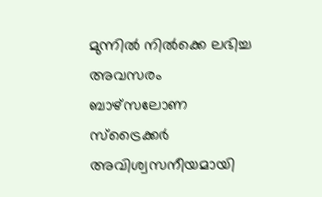മുന്നില്‍ നില്‍ക്കെ ലഭിച്ച അവസരം ബാഴ്‌സലോണ സ്‌ട്രൈക്കര്‍ അവിശ്വസനീയമായി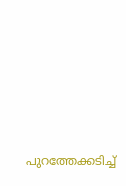പുറത്തേക്കടിച്ച്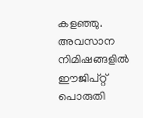കളഞ്ഞു. അവസാന നിമിഷങ്ങളില്‍ ഈജിപ്റ്റ് പൊരുതി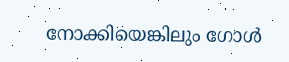നോക്കിയെങ്കിലും ഗോള്‍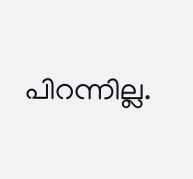പിറന്നില്ല.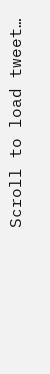Scroll to load tweet…